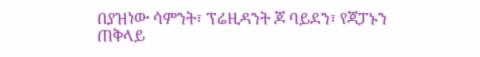በያዝነው ሳምንት፣ ፕሬዚዳንት ጆ ባይደን፣ የጃፓኑን ጠቅላይ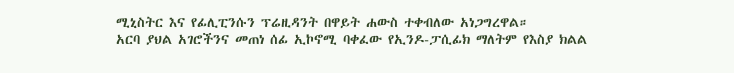ሚኒስትር እና የፊሊፒንሱን ፕሬዚዳንት በዋይት ሐውስ ተቀብለው አነጋግረዋል።
አርባ ያህል አገሮችንና መጠነ ሰፊ ኢኮኖሚ ባቀፈው የኢንዶ-ፓሲፊክ ማለትም የእስያ ክልል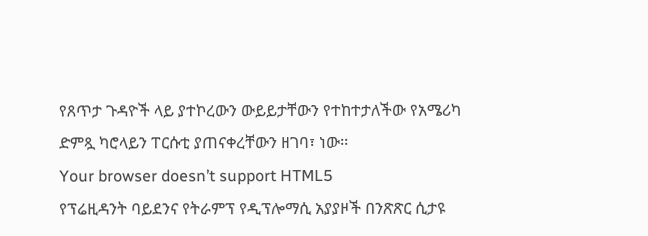የጸጥታ ጉዳዮች ላይ ያተኮረውን ውይይታቸውን የተከተታለችው የአሜሪካ ድምጿ ካሮላይን ፐርሱቲ ያጠናቀረቸውን ዘገባ፣ ነው፡፡
Your browser doesn’t support HTML5
የፕሬዚዳንት ባይደንና የትራምፕ የዲፕሎማሲ አያያዞች በንጽጽር ሲታዩ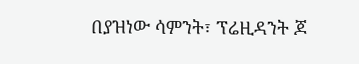በያዝነው ሳምንት፣ ፕሬዚዳንት ጆ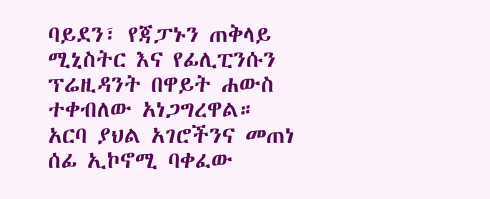ባይደን፣ የጃፓኑን ጠቅላይ ሚኒስትር እና የፊሊፒንሱን ፕሬዚዳንት በዋይት ሐውስ ተቀብለው አነጋግረዋል።
አርባ ያህል አገሮችንና መጠነ ሰፊ ኢኮኖሚ ባቀፈው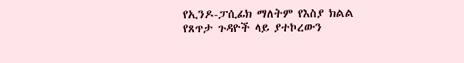የኢንዶ-ፓሲፊክ ማለትም የእስያ ክልል የጸጥታ ጉዳዮች ላይ ያተኮረውን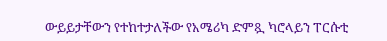ውይይታቸውን የተከተታለችው የአሜሪካ ድምጿ ካሮላይን ፐርሱቲ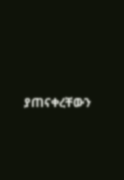ያጠናቀረቸውን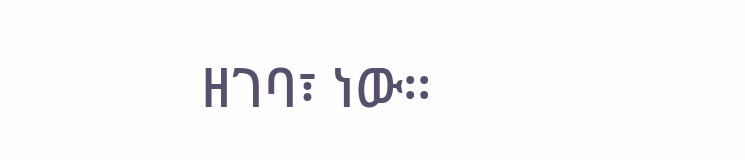ዘገባ፣ ነው፡፡